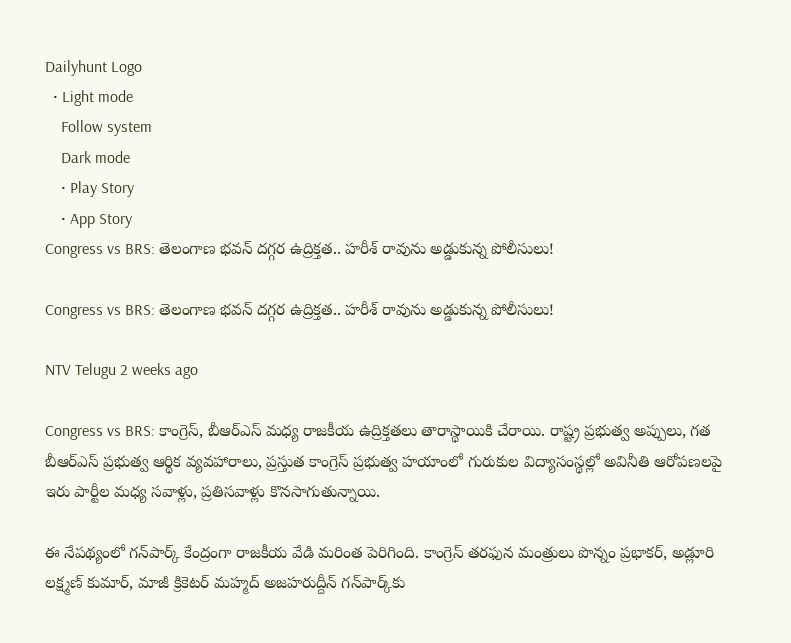Dailyhunt Logo
  • Light mode
    Follow system
    Dark mode
    • Play Story
    • App Story
Congress vs BRS: తెలంగాణ భవన్‌ దగ్గర ఉద్రిక్తత.. హరీశ్‌ రావును అడ్డుకున్న పోలీసులు!

Congress vs BRS: తెలంగాణ భవన్‌ దగ్గర ఉద్రిక్తత.. హరీశ్‌ రావును అడ్డుకున్న పోలీసులు!

NTV Telugu 2 weeks ago

Congress vs BRS: కాంగ్రెస్, బీఆర్ఎస్ మధ్య రాజకీయ ఉద్రిక్తతలు తారాస్థాయికి చేరాయి. రాష్ట్ర ప్రభుత్వ అప్పులు, గత బీఆర్ఎస్ ప్రభుత్వ ఆర్థిక వ్యవహారాలు, ప్రస్తుత కాంగ్రెస్ ప్రభుత్వ హయాంలో గురుకుల విద్యాసంస్థల్లో అవినీతి ఆరోపణలపై ఇరు పార్టీల మధ్య సవాళ్లు, ప్రతిసవాళ్లు కొనసాగుతున్నాయి.

ఈ నేపథ్యంలో గన్‌పార్క్ కేంద్రంగా రాజకీయ వేడి మరింత పెరిగింది. కాంగ్రెస్ తరఫున మంత్రులు పొన్నం ప్రభాకర్, అడ్లూరి లక్ష్మణ్ కుమార్, మాజీ క్రికెటర్ మహ్మద్ అజహరుద్దీన్ గన్‌పార్క్‌కు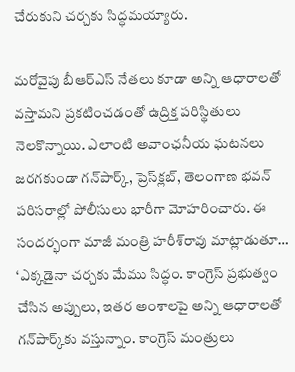చేరుకుని చర్చకు సిద్ధమయ్యారు.

మరోవైపు బీఆర్ఎస్ నేతలు కూడా అన్ని ఆధారాలతో వస్తామని ప్రకటించడంతో ఉద్రిక్త పరిస్థితులు నెలకొన్నాయి. ఎలాంటి అవాంఛనీయ ఘటనలు జరగకుండా గన్‌పార్క్, ప్రెస్‌క్లబ్, తెలంగాణ భవన్ పరిసరాల్లో పోలీసులు భారీగా మోహరించారు. ఈ సందర్భంగా మాజీ మంత్రి హరీశ్‌రావు మాట్లాడుతూ… ‘ఎక్కడైనా చర్చకు మేము సిద్ధం. కాంగ్రెస్ ప్రభుత్వం చేసిన అప్పులు, ఇతర అంశాలపై అన్ని ఆధారాలతో గన్‌పార్క్‌కు వస్తున్నాం. కాంగ్రెస్ మంత్రులు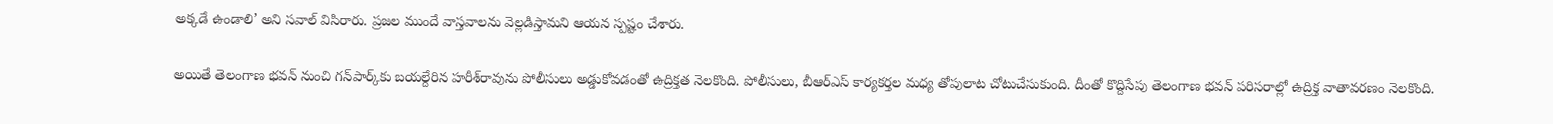అక్కడే ఉండాలి’ అని సవాల్ విసిరారు. ప్రజల ముందే వాస్తవాలను వెల్లడిస్తామని ఆయన స్పష్టం చేశారు.

అయితే తెలంగాణ భవన్ నుంచి గన్‌పార్క్‌కు బయల్దేరిన హరీశ్‌రావును పోలీసులు అడ్డుకోవడంతో ఉద్రిక్తత నెలకొంది. పోలీసులు, బీఆర్ఎస్ కార్యకర్తల మధ్య తోపులాట చోటుచేసుకుంది. దీంతో కొద్దిసేపు తెలంగాణ భవన్ పరిసరాల్లో ఉద్రిక్త వాతావరణం నెలకొంది.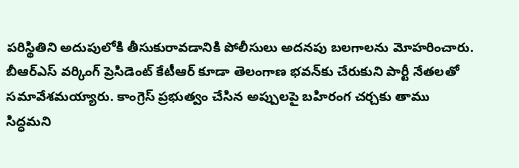పరిస్థితిని అదుపులోకి తీసుకురావడానికి పోలీసులు అదనపు బలగాలను మోహరించారు. బీఆర్ఎస్ వర్కింగ్ ప్రెసిడెంట్ కేటీఆర్ కూడా తెలంగాణ భవన్‌కు చేరుకుని పార్టీ నేతలతో సమావేశమయ్యారు. కాంగ్రెస్ ప్రభుత్వం చేసిన అప్పులపై బహిరంగ చర్చకు తాము సిద్ధమని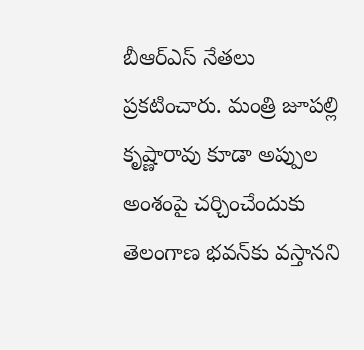బీఆర్ఎస్ నేతలు ప్రకటించారు. మంత్రి జూపల్లి కృష్ణారావు కూడా అప్పుల అంశంపై చర్చించేందుకు తెలంగాణ భవన్‌కు వస్తానని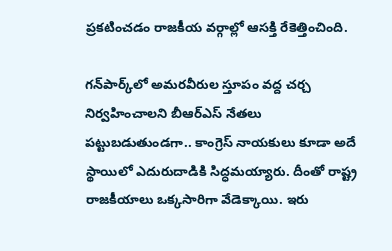ప్రకటించడం రాజకీయ వర్గాల్లో ఆసక్తి రేకెత్తించింది.

గన్‌పార్క్‌లో అమరవీరుల స్తూపం వద్ద చర్చ నిర్వహించాలని బీఆర్ఎస్ నేతలు పట్టుబడుతుండగా.. కాంగ్రెస్ నాయకులు కూడా అదే స్థాయిలో ఎదురుదాడికి సిద్ధమయ్యారు. దీంతో రాష్ట్ర రాజకీయాలు ఒక్కసారిగా వేడెక్కాయి. ఇరు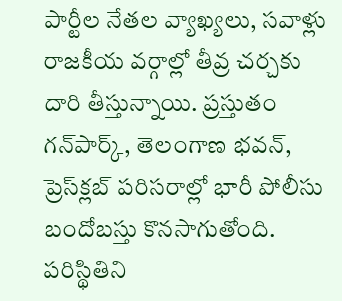పార్టీల నేతల వ్యాఖ్యలు, సవాళ్లు రాజకీయ వర్గాల్లో తీవ్ర చర్చకు దారి తీస్తున్నాయి. ప్రస్తుతం గన్‌పార్క్, తెలంగాణ భవన్, ప్రెస్‌క్లబ్ పరిసరాల్లో భారీ పోలీసు బందోబస్తు కొనసాగుతోంది. పరిస్థితిని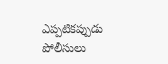ఎప్పటికప్పుడు పోలీసులు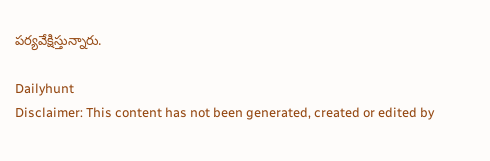పర్యవేక్షిస్తున్నారు.

Dailyhunt
Disclaimer: This content has not been generated, created or edited by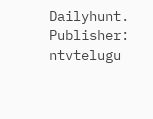Dailyhunt. Publisher: ntvtelugu